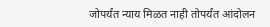जोपर्यंत न्याय मिळत नाही तोपर्यंत आंदोलन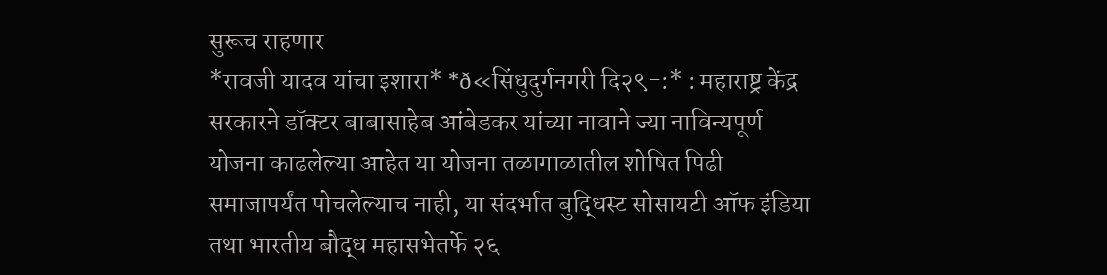सुरूच राहणार
*रावजी यादव यांचा इशारा* *ð«सिंधुदुर्गनगरी दि२९-:* : महाराष्ट्र केंद्र सरकारने डॉक्टर बाबासाहेब आंबेडकर यांच्या नावाने ज्या नाविन्यपूर्ण योजना काढलेल्या आहेत या योजना तळागाळातील शोषित पिढी समाजापर्यंत पोचलेल्याच नाही, या संदर्भात बुद्धिस्ट सोसायटी ऑफ इंडिया तथा भारतीय बौद्ध महासभेतर्फे २६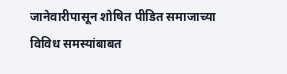जानेवारीपासून शोषित पीडित समाजाच्या विविध समस्यांबाबत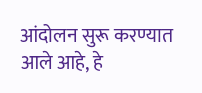आंदोलन सुरू करण्यात आले आहे, हे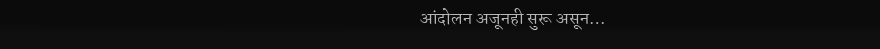आंदोलन अजूनही सुरू असून…